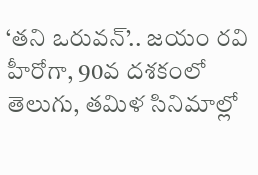‘తని ఒరువన్’.. జయం రవి హీరోగా, 90వ దశకంలో తెలుగు, తమిళ సినిమాల్లో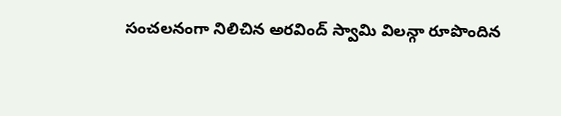సంచలనంగా నిలిచిన అరవింద్ స్వామి విలన్గా రూపొందిన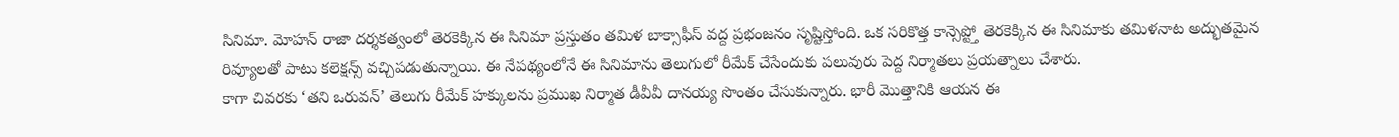సినిమా. మోహన్ రాజా దర్శకత్వంలో తెరకెక్కిన ఈ సినిమా ప్రస్తుతం తమిళ బాక్సాఫీస్ వద్ద ప్రభంజనం సృష్టిస్తోంది. ఒక సరికొత్త కాన్సెప్ట్తో తెరకెక్కిన ఈ సినిమాకు తమిళనాట అద్భుతమైన రివ్యూలతో పాటు కలెక్షన్స్ వచ్చిపడుతున్నాయి. ఈ నేపథ్యంలోనే ఈ సినిమాను తెలుగులో రీమేక్ చేసేందుకు పలువురు పెద్ద నిర్మాతలు ప్రయత్నాలు చేశారు.
కాగా చివరకు ‘తని ఒరువన్’ తెలుగు రీమేక్ హక్కులను ప్రముఖ నిర్మాత డీవీవీ దానయ్య సొంతం చేసుకున్నారు. భారీ మొత్తానికి ఆయన ఈ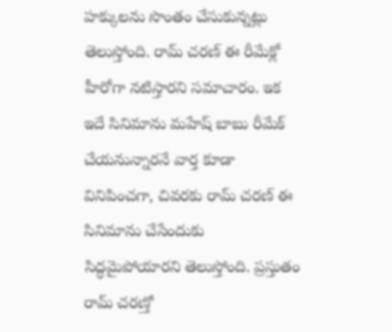హక్కులను సొంతం చేసుకున్నట్లు తెలుస్తోంది. రామ్ చరణ్ ఈ రీమేక్లో హీరోగా నటిస్తారని సమాచారం. ఇక ఇదే సినిమాను మహేష్ బాబు రీమేక్ చేయనున్నారనే వార్త కూడా వినిపించగా, చివరకు రామ్ చరణ్ ఈ సినిమాను చేసేందుకు సిద్ధమైపోయారని తెలుస్తోంది. ప్రస్తుతం రామ్ చరణ్తో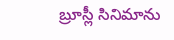బ్రూస్లీ సినిమాను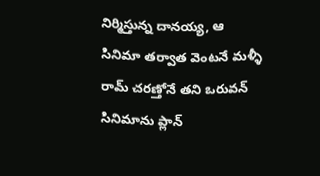నిర్మిస్తున్న దానయ్య, ఆ సినిమా తర్వాత వెంటనే మళ్ళీ రామ్ చరణ్తోనే తని ఒరువన్ సినిమాను ప్లాన్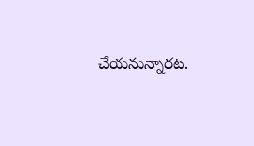చేయనున్నారట.